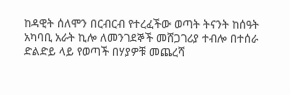ከዳዊት ሰለሞን በርብርብ የተረፈችው ወጣት ትናንት ከሰዓት አካባቢ አራት ኪሎ ለመንገደኞች መሸጋገሪያ ተብሎ በተሰራ ድልድይ ላይ የወጣች በሃያዎቹ መጨረሻ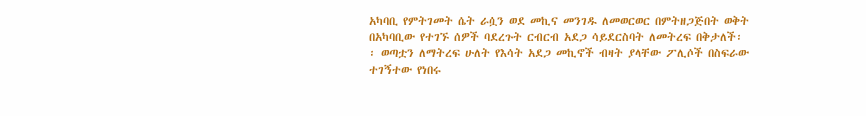አካባቢ የምትገመት ሴት ራሷን ወደ መኪና መንገዱ ለመወርወር በምትዘጋጅበት ወቅት በአካባቢው የተገኙ ሰዎች ባደረጉት ርብርብ አደጋ ሳይደርስባት ለመትረፍ በቅታለች፡፡ ወጣቷን ለማትረፍ ሁለት የእሳት አደጋ መኪኖች ብዛት ያላቸው ፖሊሶች በስፍራው ተገኝተው የነበሩ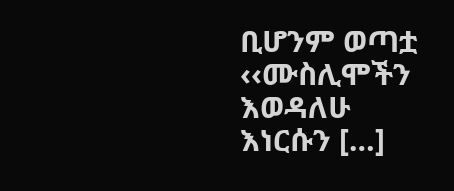ቢሆንም ወጣቷ ‹‹ሙስሊሞችን እወዳለሁ እነርሱን […]